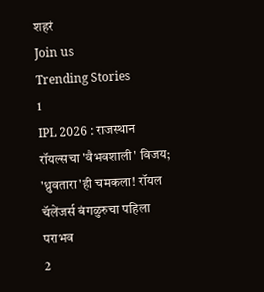शहरं
Join us
Trending Stories
1
IPL 2026 : राजस्थान रॉयल्सचा 'वैभवशाली' विजय; 'ध्रुवतारा'ही चमकला! रॉयल चॅलेंजर्स बंगळुरुचा पहिला पराभव
2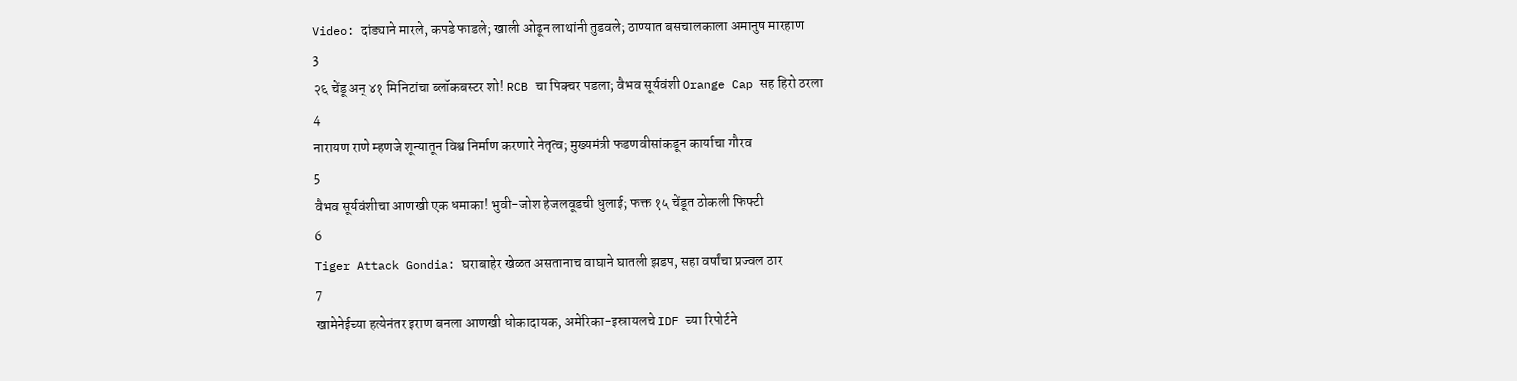Video: दांड्याने मारले, कपडे फाडले; खाली ओढून लाथांनी तुडवले; ठाण्यात बसचालकाला अमानुष मारहाण
3
२६ चेंडू अन् ४१ मिनिटांचा ब्लॉकबस्टर शो! RCB चा पिक्चर पडला; वैभव सूर्यवंशी Orange Cap सह हिरो ठरला
4
नारायण राणे म्हणजे शून्यातून विश्व निर्माण करणारे नेतृत्व; मुख्यमंत्री फडणवीसांकडून कार्याचा गौरव
5
वैभव सूर्यवंशीचा आणखी एक धमाका! भुवी-जोश हेजलवूडची धुलाई; फक्त १५ चेंडूत ठोकली फिफ्टी
6
Tiger Attack Gondia: घराबाहेर खेळत असतानाच वाघाने घातली झडप, सहा वर्षांचा प्रज्वल ठार
7
खामेनेईच्या हत्येनंतर इराण बनला आणखी धोकादायक, अमेरिका-इस्रायलचे IDF च्या रिपोर्टने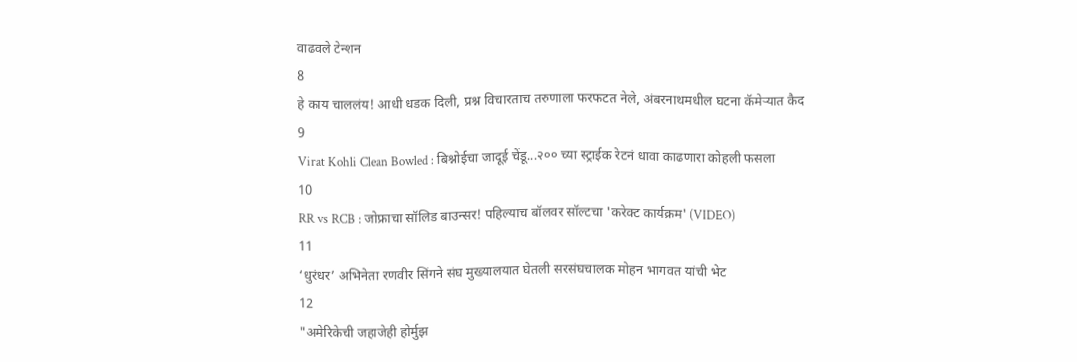वाढवले टेन्शन
8
हे काय चाललंय! आधी धडक दिली, प्रश्न विचारताच तरुणाला फरफटत नेले, अंबरनाथमधील घटना कॅमेऱ्यात कैद
9
Virat Kohli Clean Bowled : बिश्नोईचा जादूई चेंडू...२०० च्या स्ट्राईक रेटनं धावा काढणारा कोहली फसला
10
RR vs RCB : जोफ्राचा सॉलिड बाउन्सर! पहिल्याच बॉलवर सॉल्टचा 'करेक्ट कार्यक्रम' (VIDEO)
11
‘धुरंधर’ अभिनेता रणवीर सिंगने संघ मुख्यालयात घेतली सरसंघचालक मोहन भागवत यांची भेट
12
"अमेरिकेची जहाजेही होर्मुझ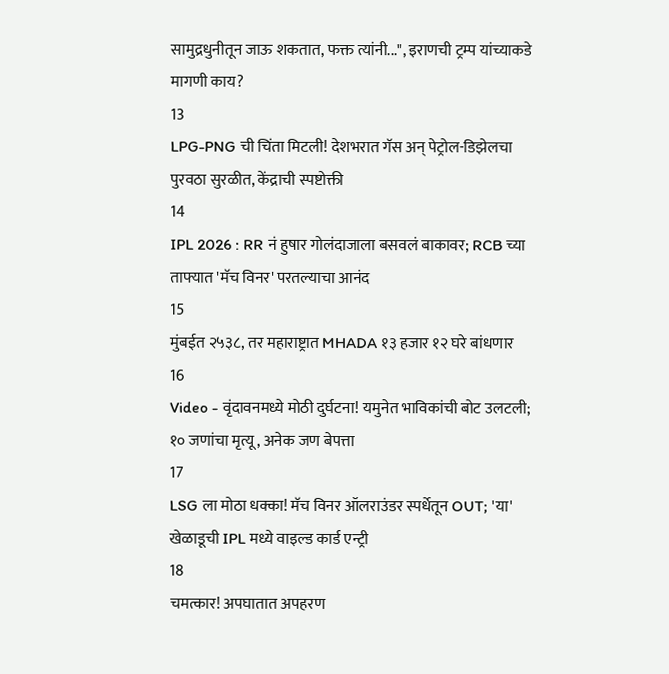सामुद्रधुनीतून जाऊ शकतात, फक्त त्यांनी...", इराणची ट्रम्प यांच्याकडे मागणी काय?
13
LPG-PNG ची चिंता मिटली! देशभरात गॅस अन् पेट्रोल-डिझेलचा पुरवठा सुरळीत, केंद्राची स्पष्टोक्ती
14
IPL 2026 : RR नं हुषार गोलंदाजाला बसवलं बाकावर; RCB च्या ताफ्यात 'मॅच विनर' परतल्याचा आनंद
15
मुंबईत २५३८, तर महाराष्ट्रात MHADA १३ हजार १२ घरे बांधणार
16
Video - वृंदावनमध्ये मोठी दुर्घटना! यमुनेत भाविकांची बोट उलटली; १० जणांचा मृत्यू, अनेक जण बेपत्ता
17
LSG ला मोठा धक्का! मॅच विनर ऑलराउंडर स्पर्धेतून OUT; 'या' खेळाडूची IPL मध्ये वाइल्ड कार्ड एन्ट्री
18
चमत्कार! अपघातात अपहरण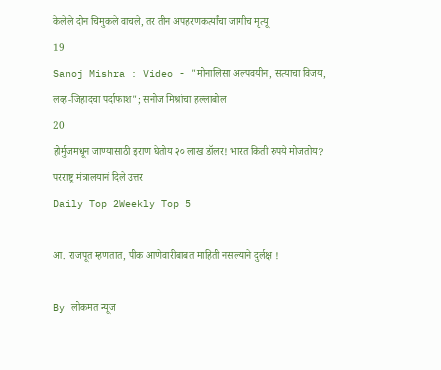केलेले दोन चिमुकले वाचले, तर तीन अपहरणकर्त्यांचा जागीच मृत्यू
19
Sanoj Mishra : Video - "मोनालिसा अल्पवयीन, सत्याचा विजय, लव्ह-जिहादचा पर्दाफाश"; सनोज मिश्रांचा हल्लाबोल
20
होर्मुजमधून जाण्यासाठी इराण घेतोय २० लाख डॉलर! भारत किती रुपये मोजतोय? परराष्ट्र मंत्रालयानं दिले उत्तर
Daily Top 2Weekly Top 5

आ. राजपूत म्हणतात, पीक आणेवारीबाबत माहिती नसल्याने दुर्लक्ष !

By लोकमत न्यूज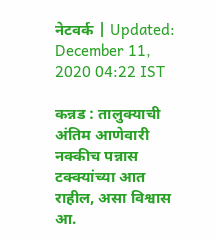नेटवर्क | Updated: December 11, 2020 04:22 IST

कन्नड : तालुक्याची अंतिम आणेवारी नक्कीच पन्नास टक्क्यांच्या आत राहील, असा विश्वास आ.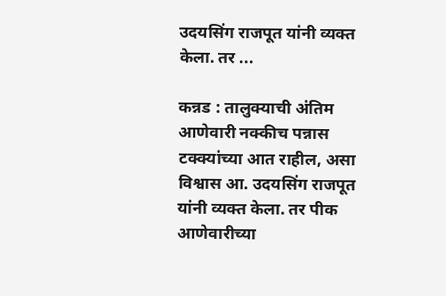उदयसिंग राजपूत यांनी व्यक्त केला. तर ...

कन्नड : तालुक्याची अंतिम आणेवारी नक्कीच पन्नास टक्क्यांच्या आत राहील, असा विश्वास आ. उदयसिंग राजपूत यांनी व्यक्त केला. तर पीक आणेवारीच्या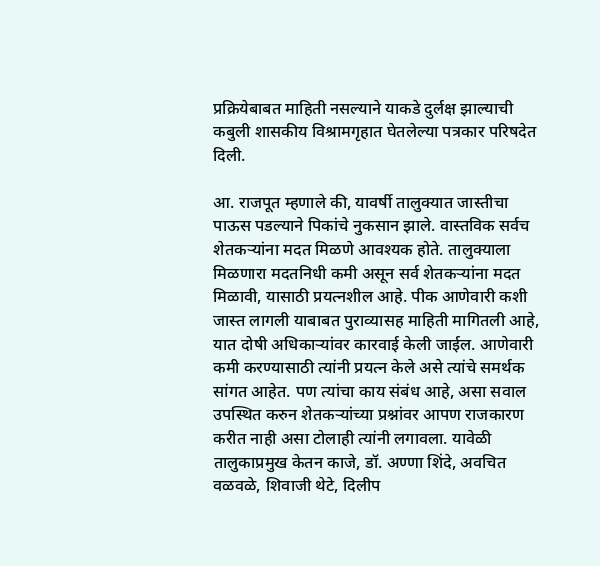प्रक्रियेबाबत माहिती नसल्याने याकडे दुर्लक्ष झाल्याची कबुली शासकीय विश्रामगृहात घेतलेल्या पत्रकार परिषदेत दिली.

आ. राजपूत म्हणाले की, यावर्षी तालुक्यात जास्तीचा पाऊस पडल्याने पिकांचे नुकसान झाले. वास्तविक सर्वच शेतकऱ्यांना मदत मिळणे आवश्यक होते. तालुक्याला मिळणारा मदतनिधी कमी असून सर्व शेतकऱ्यांना मदत मिळावी, यासाठी प्रयत्नशील आहे. पीक आणेवारी कशी जास्त लागली याबाबत पुराव्यासह माहिती मागितली आहे, यात दोषी अधिकाऱ्यांवर कारवाई केली जाईल. आणेवारी कमी करण्यासाठी त्यांनी प्रयत्न केले असे त्यांचे समर्थक सांगत आहेत. पण त्यांचा काय संबंध आहे, असा सवाल उपस्थित करुन शेतकऱ्यांच्या प्रश्नांवर आपण राजकारण करीत नाही असा टोलाही त्यांनी लगावला. यावेळी तालुकाप्रमुख केतन काजे, डॉ. अण्णा शिंदे, अवचित वळवळे, शिवाजी थेटे, दिलीप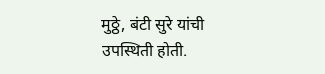मुठ्ठे, बंटी सुरे यांची उपस्थिती होती.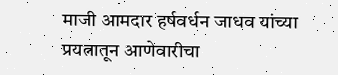माजी आमदार हर्षवर्धन जाधव यांच्या प्रयत्नातून आणेवारीचा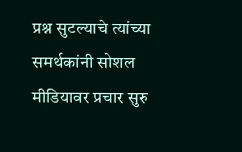प्रश्न सुटल्याचे त्यांच्या समर्थकांनी सोशल मीडियावर प्रचार सुरु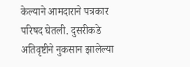केल्याने आमदाराने पत्रकार परिषद घेतली. दुसरीकडे अतिवृष्टीने नुकसान झालेल्या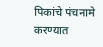पिकांचे पंचनामे करण्यात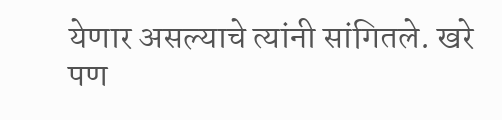येणार असल्याचे त्यांनी सांगितले. खरे पण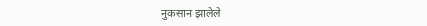नुकसान झालेले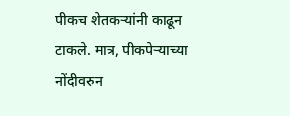पीकच शेतकऱ्यांनी काढून टाकले. मात्र, पीकपेऱ्याच्या नोंदीवरुन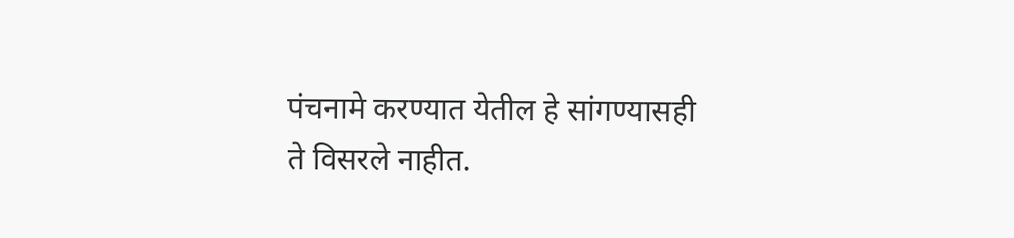पंचनामे करण्यात येतील हे सांगण्यासही ते विसरले नाहीत.